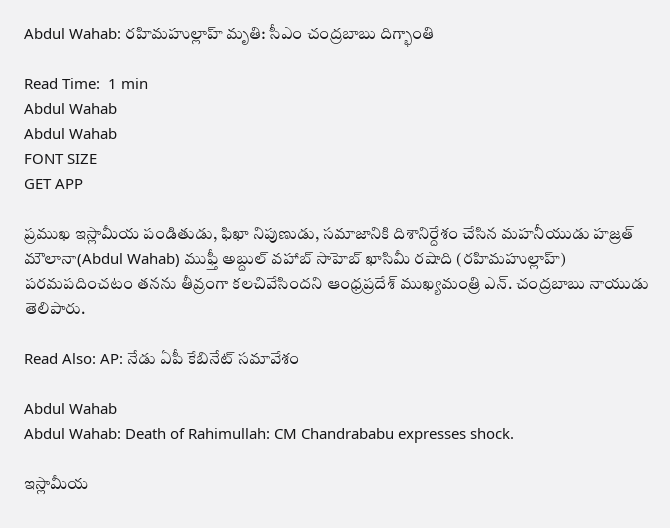Abdul Wahab: రహిమహుల్లాహ్ మృతి: సీఎం చంద్రబాబు దిగ్భాంతి

Read Time:  1 min
Abdul Wahab
Abdul Wahab
FONT SIZE
GET APP

ప్రముఖ ఇస్లామీయ పండితుడు, ఫిఖా నిపుణుడు, సమాజానికి దిశానిర్దేశం చేసిన మహనీయుడు హజ్రత్ మౌలానా(Abdul Wahab) ముఫ్తీ అబ్దుల్ వహాబ్ సాహెబ్ ఖాసిమీ రషాది (రహిమహుల్లాహ్) పరమపదించటం తనను తీవ్రంగా కలచివేసిందని ఆంధ్రప్రదేశ్ ముఖ్యమంత్రి ఎన్. చంద్రబాబు నాయుడు తెలిపారు.

Read Also: AP: నేడు ఏపీ కేబినేట్ సమావేశం

Abdul Wahab
Abdul Wahab: Death of Rahimullah: CM Chandrababu expresses shock.

ఇస్లామీయ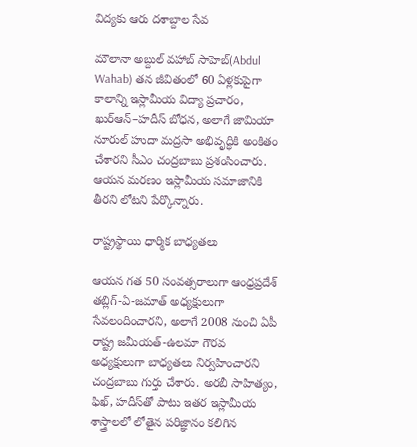విద్యకు ఆరు దశాబ్దాల సేవ

మౌలానా అబ్దుల్ వహాబ్ సాహెబ్(Abdul Wahab) తన జీవితంలో 60 ఏళ్లకుపైగా కాలాన్ని ఇస్లామీయ విద్యా ప్రచారం, ఖుర్ఆన్–హదీస్ బోధన, అలాగే జామియా నూరుల్ హుదా మద్రసా అభివృద్ధికి అంకితం చేశారని సీఎం చంద్రబాబు ప్రశంసించారు. ఆయన మరణం ఇస్లామీయ సమాజానికి తీరని లోటని పేర్కొన్నారు.

రాష్ట్రస్థాయి ధార్మిక బాధ్యతలు

ఆయన గత 50 సంవత్సరాలుగా ఆంధ్రప్రదేశ్ తబ్లిగ్-ఏ-జమాత్ అధ్యక్షులుగా సేవలందించారని, అలాగే 2008 నుంచి ఏపీ రాష్ట్ర జమీయత్-ఉలమా గౌరవ అధ్యక్షులుగా బాధ్యతలు నిర్వహించారని చంద్రబాబు గుర్తు చేశారు. అరబీ సాహిత్యం, ఫిఖ్, హదీస్‌తో పాటు ఇతర ఇస్లామీయ శాస్త్రాలలో లోతైన పరిజ్ఞానం కలిగిన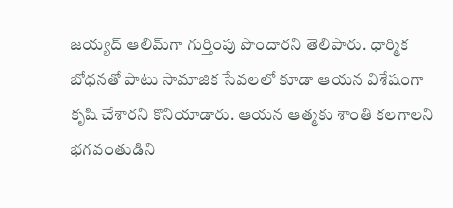జయ్యద్ ఆలిమ్‌గా గుర్తింపు పొందారని తెలిపారు. ధార్మిక బోధనతో పాటు సామాజిక సేవలలో కూడా ఆయన విశేషంగా కృషి చేశారని కొనియాడారు. ఆయన ఆత్మకు శాంతి కలగాలని భగవంతుడిని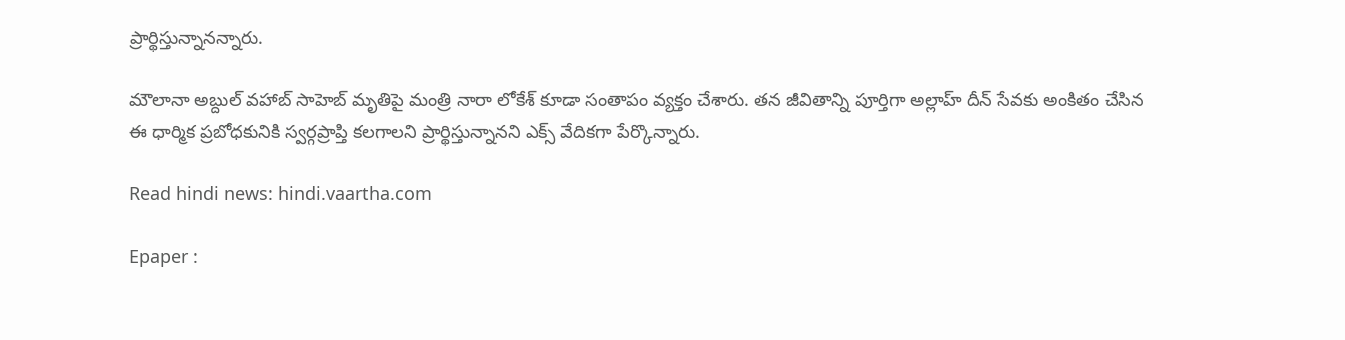ప్రార్థిస్తున్నానన్నారు.

మౌలానా అబ్దుల్ వహాబ్ సాహెబ్ మృతిపై మంత్రి నారా లోకేశ్ కూడా సంతాపం వ్యక్తం చేశారు. తన జీవితాన్ని పూర్తిగా అల్లాహ్ దీన్ సేవకు అంకితం చేసిన ఈ ధార్మిక ప్రబోధకునికి స్వర్గప్రాప్తి కలగాలని ప్రార్థిస్తున్నానని ఎక్స్ వేదికగా పేర్కొన్నారు.

Read hindi news: hindi.vaartha.com

Epaper :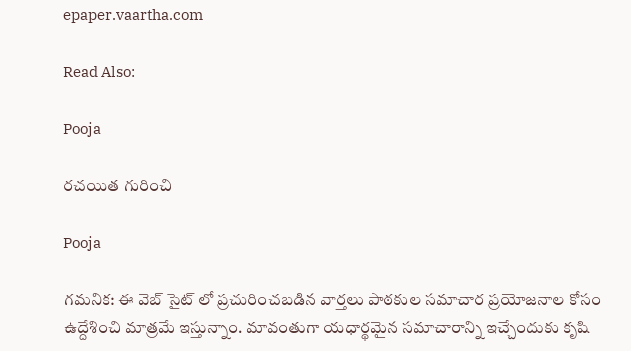epaper.vaartha.com

Read Also:

Pooja

రచయిత గురించి

Pooja

గమనిక: ఈ వెబ్ సైట్ లో ప్రచురించబడిన వార్తలు పాఠకుల సమాచార ప్రయోజనాల కోసం ఉద్దేశించి మాత్రమే ఇస్తున్నాం. మావంతుగా యధార్థమైన సమాచారాన్ని ఇచ్చేందుకు కృషి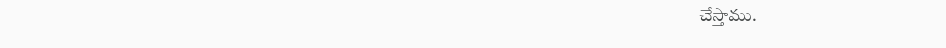చేస్తాము.